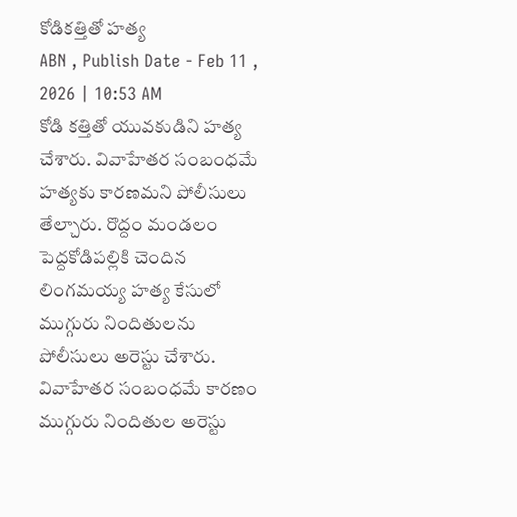కోడికత్తితో హత్య
ABN , Publish Date - Feb 11 , 2026 | 10:53 AM
కోడి కత్తితో యువకుడిని హత్య చేశారు. వివాహేతర సంబంధమే హత్యకు కారణమని పోలీసులు తేల్చారు. రొద్దం మండలం పెద్దకోడిపల్లికి చెందిన లింగమయ్య హత్య కేసులో ముగ్గురు నిందితులను పోలీసులు అరెస్టు చేశారు.
వివాహేతర సంబంధమే కారణం
ముగ్గురు నిందితుల అరెస్టు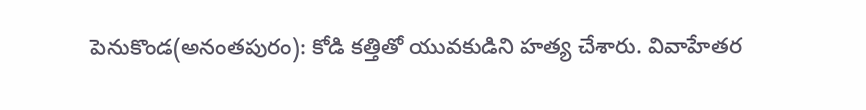పెనుకొండ(అనంతపురం): కోడి కత్తితో యువకుడిని హత్య చేశారు. వివాహేతర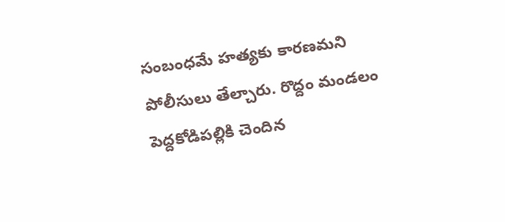సంబంధమే హత్యకు కారణమని పోలీసులు తేల్చారు. రొద్దం మండలం పెద్దకోడిపల్లికి చెందిన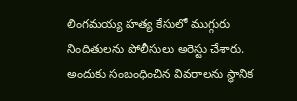లింగమయ్య హత్య కేసులో ముగ్గురు నిందితులను పోలీసులు అరెస్టు చేశారు. అందుకు సంబంధించిన వివరాలను స్థానిక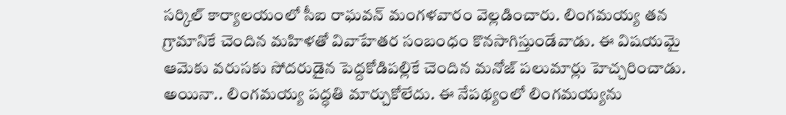సర్కిల్ కార్యాలయంలో సీఐ రాఘవన్ మంగళవారం వెల్లడించారు. లింగమయ్య తన గ్రామానికే చెందిన మహిళతో వివాహేతర సంబంధం కొనసాగిస్తుండేవాడు. ఈ విషయమై ఆమెకు వరుసకు సోదరుడైన పెద్దకోడిపల్లికే చెందిన మనోజ్ పలుమార్లు హెచ్చరించాడు.
అయినా.. లింగమయ్య పద్ధతి మార్చుకోలేదు. ఈ నేపథ్యంలో లింగమయ్యను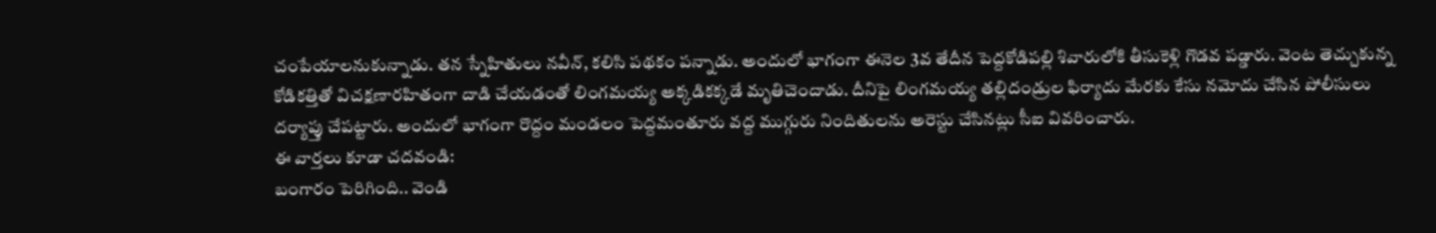చంపేయాలనుకున్నాడు. తన స్నేహితులు నవీన్, కలిసి పథకం పన్నాడు. అందులో భాగంగా ఈనెల 3వ తేదీన పెద్దకోడిపల్లి శివారులోకి తీసుకెళ్లి గొడవ పడ్డారు. వెంట తెచ్చుకున్న కోడికత్తితో విచక్షణారహితంగా దాడి చేయడంతో లింగమయ్య అక్కడికక్కడే మృతిచెందాడు. దీనిపై లింగమయ్య తల్లిదండ్రుల ఫిర్యాదు మేరకు కేసు నమోదు చేసిన పోలీసులు దర్యాప్తు చేపట్టారు. అందులో భాగంగా రొద్దం మండలం పెద్దమంతూరు వద్ద ముగ్గురు నిందితులను అరెస్టు చేసినట్లు సీఐ వివరించారు.
ఈ వార్తలు కూడా చదవండి:
బంగారం పెరిగింది.. వెండి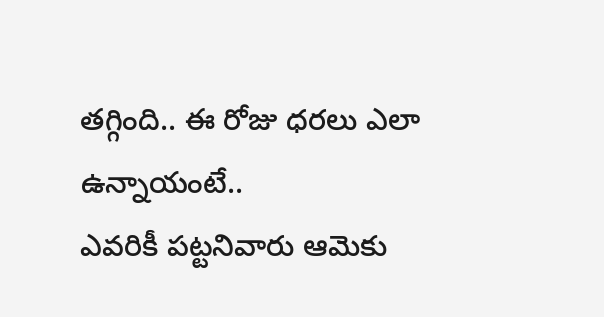తగ్గింది.. ఈ రోజు ధరలు ఎలా ఉన్నాయంటే..
ఎవరికీ పట్టనివారు ఆమెకు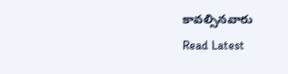కావల్సినవారు
Read Latest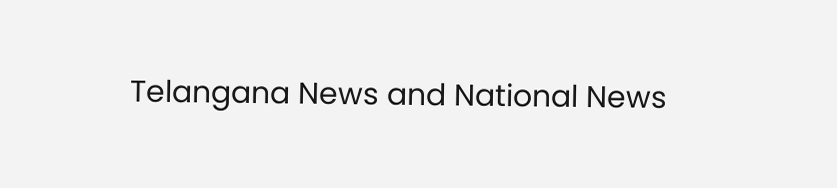Telangana News and National News